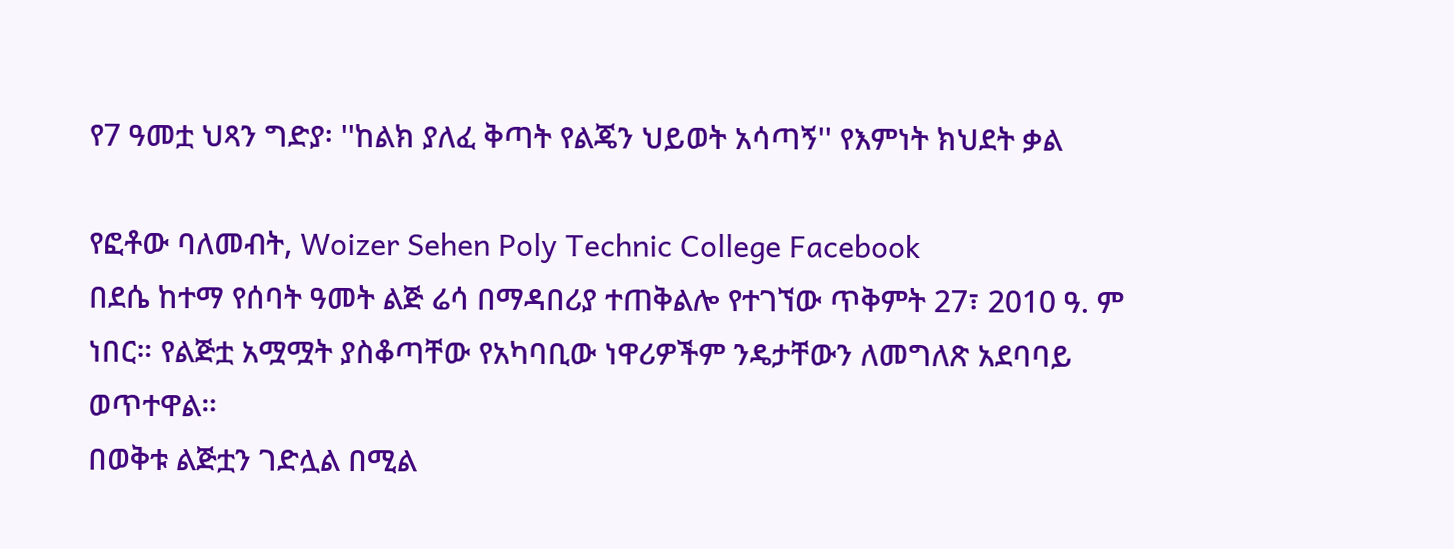የ7 ዓመቷ ህጻን ግድያ፡ ''ከልክ ያለፈ ቅጣት የልጄን ህይወት አሳጣኝ'' የእምነት ክህደት ቃል

የፎቶው ባለመብት, Woizer Sehen Poly Technic College Facebook
በደሴ ከተማ የሰባት ዓመት ልጅ ሬሳ በማዳበሪያ ተጠቅልሎ የተገኘው ጥቅምት 27፣ 2010 ዓ. ም ነበር። የልጅቷ አሟሟት ያስቆጣቸው የአካባቢው ነዋሪዎችም ንዴታቸውን ለመግለጽ አደባባይ ወጥተዋል።
በወቅቱ ልጅቷን ገድሏል በሚል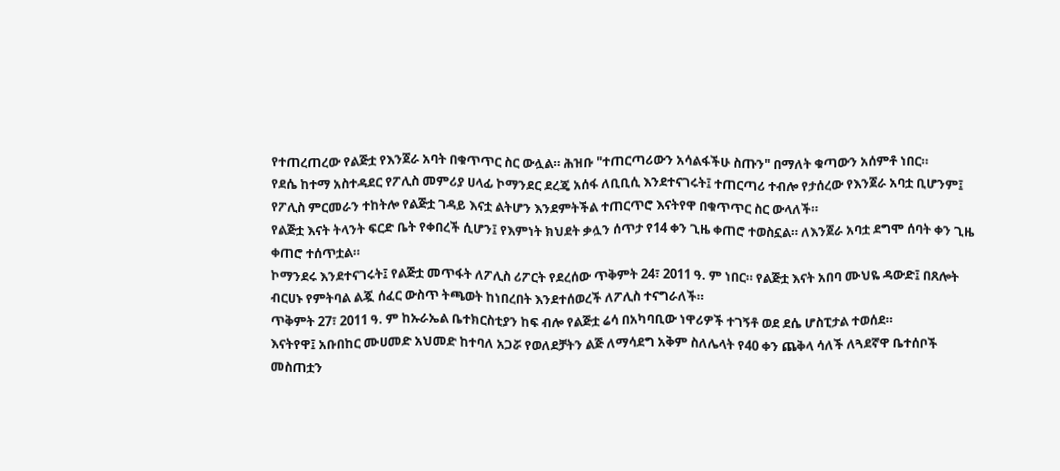የተጠረጠረው የልጅቷ የእንጀራ አባት በቁጥጥር ስር ውሏል። ሕዝቡ "ተጠርጣሪውን አሳልፋችሁ ስጡን" በማለት ቁጣውን አሰምቶ ነበር።
የደሴ ከተማ አስተዳደር የፖሊስ መምሪያ ሀላፊ ኮማንደር ደረጄ አሰፋ ለቢቢሲ እንደተናገሩት፤ ተጠርጣሪ ተብሎ የታሰረው የእንጀራ አባቷ ቢሆንም፤ የፖሊስ ምርመራን ተከትሎ የልጅቷ ገዳይ እናቷ ልትሆን እንደምትችል ተጠርጥሮ እናትየዋ በቁጥጥር ስር ውላለች።
የልጅቷ እናት ትላንት ፍርድ ቤት የቀበረች ሲሆን፤ የእምነት ክህደት ቃሏን ሰጥታ የ14 ቀን ጊዜ ቀጠሮ ተወስኗል። ለእንጀራ አባቷ ደግሞ ሰባት ቀን ጊዜ ቀጠሮ ተሰጥቷል።
ኮማንደሩ እንደተናገሩት፤ የልጅቷ መጥፋት ለፖሊስ ሪፖርት የደረሰው ጥቅምት 24፣ 2011 ዓ. ም ነበር። የልጅቷ እናት አበባ ሙህዬ ዳውድ፤ በጸሎት ብርሀኑ የምትባል ልጇ ሰፈር ውስጥ ትጫወት ከነበረበት እንደተሰወረች ለፖሊስ ተናግራለች።
ጥቅምት 27፣ 2011 ዓ. ም ከኡራኤል ቤተክርስቲያን ከፍ ብሎ የልጅቷ ሬሳ በአካባቢው ነዋሪዎች ተገኝቶ ወደ ደሴ ሆስፒታል ተወሰደ።
እናትየዋ፤ አቡበከር ሙሀመድ አህመድ ከተባለ አጋሯ የወለደቻትን ልጅ ለማሳደግ አቅም ስለሌላት የ40 ቀን ጨቅላ ሳለች ለጓደኛዋ ቤተሰቦች መስጠቷን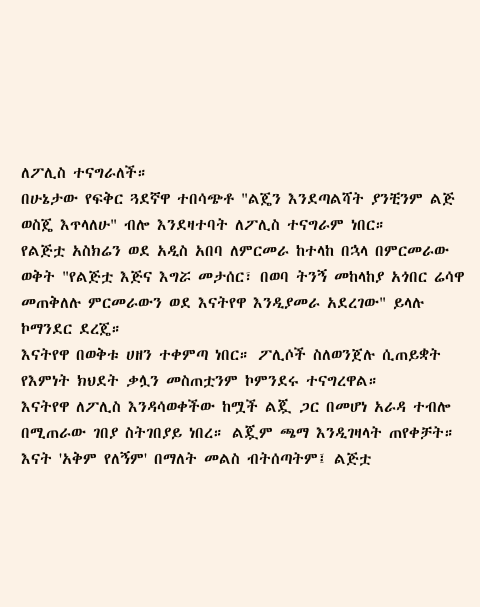ለፖሊስ ተናግራለች።
በሁኔታው የፍቅር ጓደኛዋ ተበሳጭቶ "ልጄን እንደጣልሻት ያንቺንም ልጅ ወስጄ እጥላለሁ" ብሎ እንደዛተባት ለፖሊስ ተናግራም ነበር።
የልጅቷ አስክሬን ወደ አዲስ አበባ ለምርመራ ከተላከ በኋላ በምርመራው ወቅት "የልጅቷ እጅና እግሯ መታሰር፣ በወባ ትንኝ መከላከያ አጎበር ሬሳዋ መጠቅለሉ ምርመራውን ወደ እናትየዋ እንዲያመራ አደረገው" ይላሉ ኮማንደር ደረጄ።
እናትየዋ በወቅቱ ሀዘን ተቀምጣ ነበር። ፖሊሶች ስለወንጀሉ ሲጠይቋት የእምነት ክህደት ቃሏን መስጠቷንም ኮምንደሩ ተናግረዋል።
እናትየዋ ለፖሊስ እንዳሳወቀችው ከሟች ልጇ ጋር በመሆነ አራዳ ተብሎ በሚጠራው ገበያ ስትገበያይ ነበረ። ልጇም ጫማ እንዲገዛላት ጠየቀቻት። እናት 'አቅም የለኝም' በማለት መልስ ብትሰጣትም፤ ልጅቷ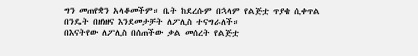ግን መጠየቋን አላቆመችም። ቤት ከደረሱም በኋላም የልጅቷ ጥያቄ ሲቀጥል በንዴት በዘነዘና እንደመታቻት ለፖሊስ ተናግራለች።
በእናትየው ለፖሊስ በሰጠችው ቃል መሰረት የልጅቷ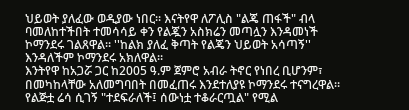ህይወት ያለፈው ወዲያው ነበር። እናትየዋ ለፖሊስ "ልጄ ጠፋች" ብላ ባመለከተችበት ተመሳሳይ ቀን የልጇን አስክሬን መጣሏን እንዳመነች ኮማንደሩ ገልጸዋል። ''ከልክ ያለፈ ቅጣት የልጄን ህይወት አሳጣኝ'' እንዳለችም ኮማንደሩ አክለዋል።
እንትየዋ ከአጋሯ ጋር ከ2005 ዓ.ም ጀምሮ አብራ ትኖር የነበረ ቢሆንም፣ በመካከላቸው አለመግባበት በመፈጠሩ እንደተለያዩ ኮማንደሩ ተናግረዋል።
የልጅቷ ሬሳ ሲገኝ "ተደፍራለች፤ ሰውነቷ ተቆራርጧል" የሚል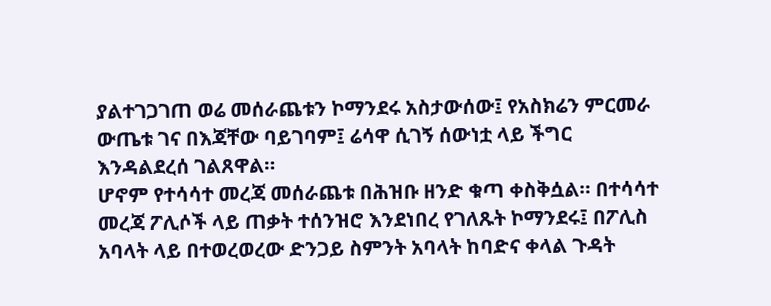ያልተገጋገጠ ወሬ መሰራጨቱን ኮማንደሩ አስታውሰው፤ የአስክሬን ምርመራ ውጤቱ ገና በእጃቸው ባይገባም፤ ሬሳዋ ሲገኝ ሰውነቷ ላይ ችግር እንዳልደረሰ ገልጸዋል።
ሆኖም የተሳሳተ መረጃ መሰራጨቱ በሕዝቡ ዘንድ ቁጣ ቀስቅሷል። በተሳሳተ መረጃ ፖሊሶች ላይ ጠቃት ተሰንዝሮ እንደነበረ የገለጹት ኮማንደሩ፤ በፖሊስ አባላት ላይ በተወረወረው ድንጋይ ስምንት አባላት ከባድና ቀላል ጉዳት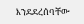እንደደረሰባቸው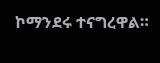ኮማንደሩ ተናግረዋል።